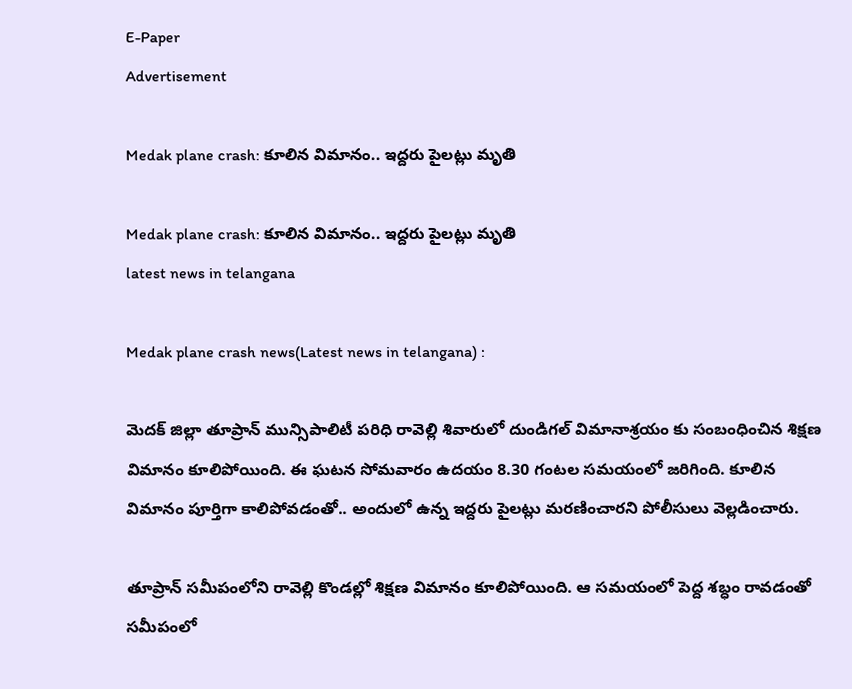E-Paper
Advertisement

Medak plane crash: కూలిన విమానం.. ఇద్దరు పైలట్లు మృతి

Medak plane crash: కూలిన విమానం.. ఇద్దరు పైలట్లు మృతి
latest news in telangana

Medak plane crash news(Latest news in telangana) :

మెదక్ జిల్లా తూప్రాన్ మున్సిపాలిటీ పరిధి రావెల్లి శివారులో దుండిగల్ విమానాశ్రయం కు సంబంధించిన శిక్షణ విమానం కూలిపోయింది. ఈ ఘటన సోమవారం ఉదయం 8.30 గంటల సమయంలో జరిగింది. కూలిన విమానం పూర్తిగా కాలిపోవడంతో.. అందులో ఉన్న ఇద్దరు పైలట్లు మరణించారని పోలీసులు వెల్లడించారు.

తూప్రాన్ సమీపంలోని రావెల్లి కొండల్లో శిక్షణ విమానం కూలిపోయింది. ఆ సమయంలో పెద్ద శబ్ధం రావడంతో సమీపంలో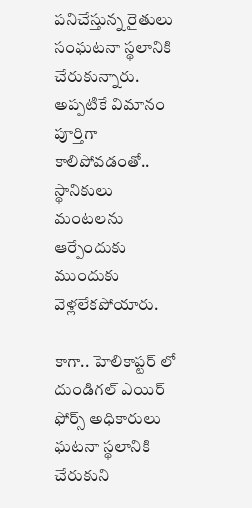పనిచేస్తున్న రైతులు సంఘటనా స్థలానికి చేరుకున్నారు. అప్పటికే విమానం పూర్తిగా కాలిపోవడంతో.. స్థానికులు మంటలను ఆర్పేందుకు ముందుకు వెళ్లలేకపోయారు.

కాగా.. హెలికాప్టర్ లో దుండిగల్ ఎయిర్ ఫోర్స్ అధికారులు ఘటనా స్థలానికి చేరుకుని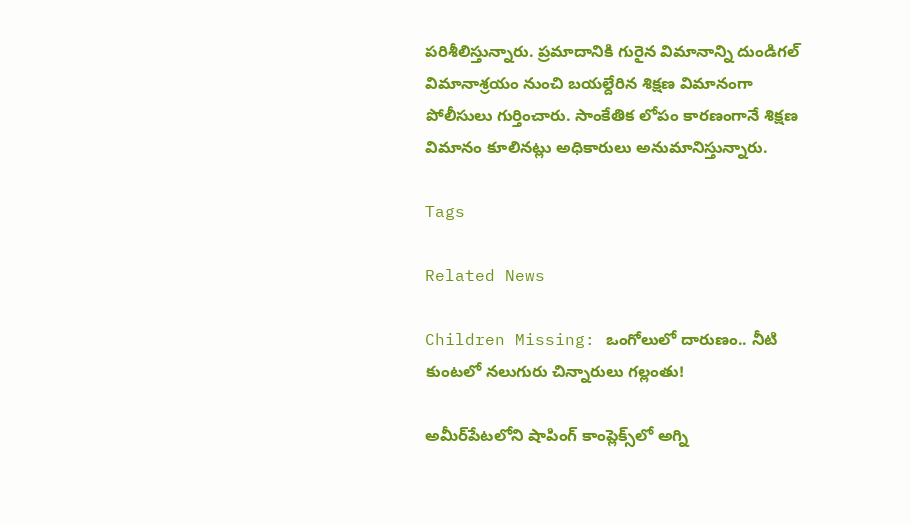పరిశీలిస్తున్నారు. ప్రమాదానికి గురైన విమానాన్ని దుండిగల్ విమానాశ్రయం నుంచి బయల్దేరిన శిక్షణ విమానంగా పోలీసులు గుర్తించారు. సాంకేతిక లోపం కారణంగానే శిక్షణ విమానం కూలినట్లు అధికారులు అనుమానిస్తున్నారు.

Tags

Related News

Children Missing: ఒంగోలులో దారుణం.. నీటి కుంటలో నలుగురు చిన్నారులు గల్లంతు!

అమీర్‌పేటలోని షాపింగ్ కాంప్లెక్స్‌లో అగ్ని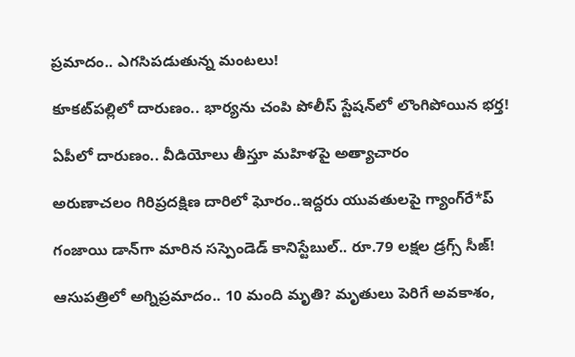ప్రమాదం.. ఎగసిపడుతున్న మంటలు!

కూకట్‌పల్లిలో దారుణం.. భార్యను చంపి పోలీస్ స్టేషన్‌లో లొంగిపోయిన భర్త!

ఏపీలో దారుణం.. వీడియోలు తీస్తూ మ‌హిళ‌పై అత్యాచారం

అరుణాచలం గిరిప్రదక్షిణ దారిలో ఘోరం..ఇద్దరు యువతులపై గ్యాంగ్‌రే*ప్

గంజాయి డాన్‌గా మారిన సస్పెండెడ్ కానిస్టేబుల్.. రూ.79 లక్షల డ్రగ్స్ సీజ్!

ఆసుపత్రిలో అగ్నిప్రమాదం.. 10 మంది మృతి? మృతులు పెరిగే అవకాశం,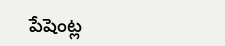పేషెంట్ల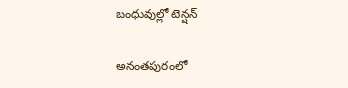బంధువుల్లో టెన్షన్

అనంతపురంలో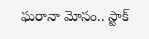ఘరానా మోసం.. స్టాక్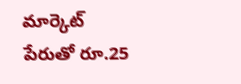మార్కెట్ పేరుతో రూ.25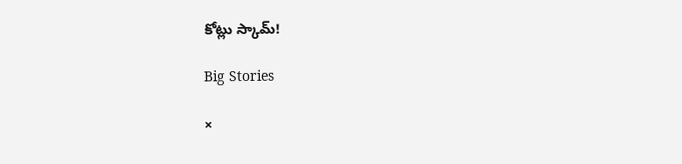కోట్లు స్కామ్!

Big Stories

×